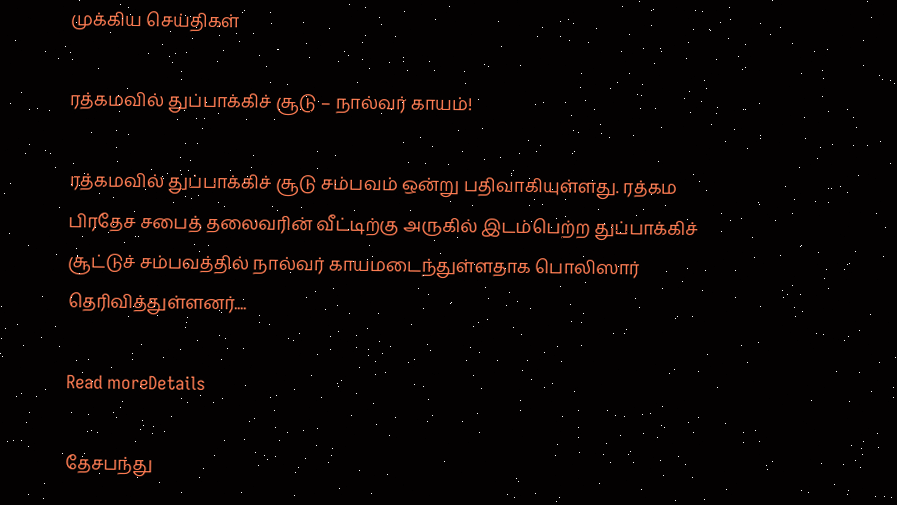முக்கிய செய்திகள்

ரத்கமவில் துப்பாக்கிச் சூடு – நால்வர் காயம்!

ரத்கமவில் துப்பாக்கிச் சூடு சம்பவம் ஒன்று பதிவாகியுள்ளது. ரத்கம பிரதேச சபைத் தலைவரின் வீட்டிற்கு அருகில் இடம்பெற்ற துப்பாக்கிச் சூட்டுச் சம்பவத்தில் நால்வர் காயமடைந்துள்ளதாக பொலிஸார் தெரிவித்துள்ளனர்....

Read moreDetails

தேசபந்து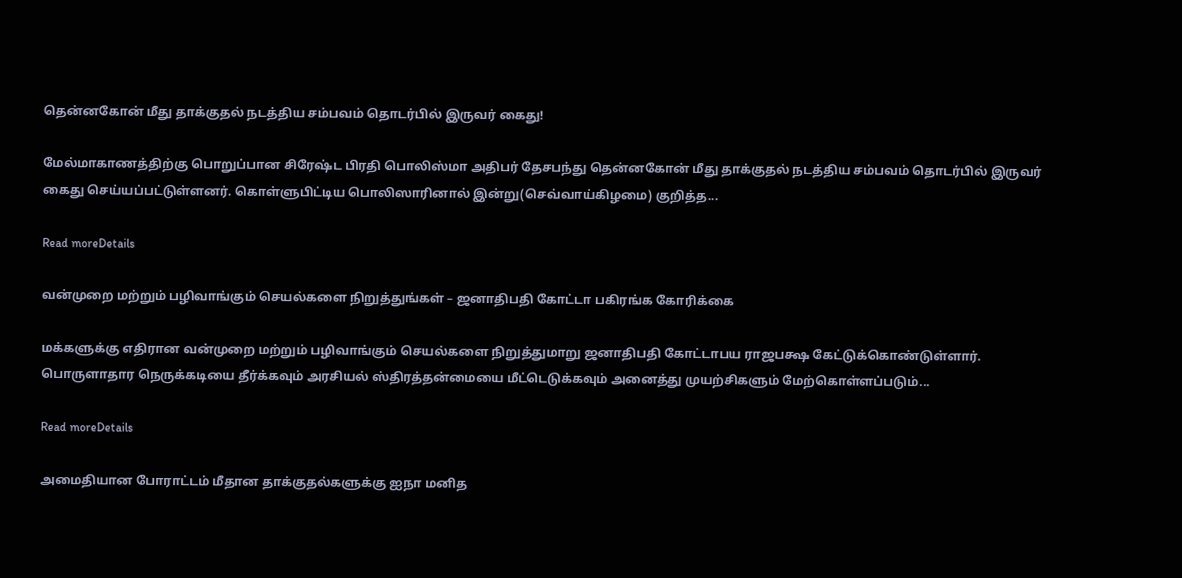தென்னகோன் மீது தாக்குதல் நடத்திய சம்பவம் தொடர்பில் இருவர் கைது!

மேல்மாகாணத்திற்கு பொறுப்பான சிரேஷ்ட பிரதி பொலிஸ்மா அதிபர் தேசபந்து தென்னகோன் மீது தாக்குதல் நடத்திய சம்பவம் தொடர்பில் இருவர் கைது செய்யப்பட்டுள்ளனர். கொள்ளுபிட்டிய பொலிஸாரினால் இன்று(செவ்வாய்கிழமை) குறித்த...

Read moreDetails

வன்முறை மற்றும் பழிவாங்கும் செயல்களை நிறுத்துங்கள் – ஜனாதிபதி கோட்டா பகிரங்க கோரிக்கை

மக்களுக்கு எதிரான வன்முறை மற்றும் பழிவாங்கும் செயல்களை நிறுத்துமாறு ஜனாதிபதி கோட்டாபய ராஜபக்ஷ கேட்டுக்கொண்டுள்ளார். பொருளாதார நெருக்கடியை தீர்க்கவும் அரசியல் ஸ்திரத்தன்மையை மீட்டெடுக்கவும் அனைத்து முயற்சிகளும் மேற்கொள்ளப்படும்...

Read moreDetails

அமைதியான போராட்டம் மீதான தாக்குதல்களுக்கு ஐநா மனித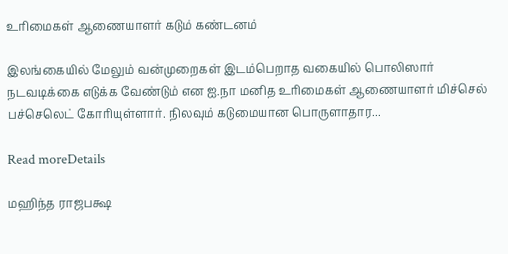உரிமைகள் ஆணையாளர் கடும் கண்டனம்

இலங்கையில் மேலும் வன்முறைகள் இடம்பெறாத வகையில் பொலிஸார் நடவடிக்கை எடுக்க வேண்டும் என ஐ.நா மனித உரிமைகள் ஆணையாளர் மிச்செல் பச்செலெட் கோரியுள்ளார். நிலவும் கடுமையான பொருளாதார...

Read moreDetails

மஹிந்த ராஜபக்ஷ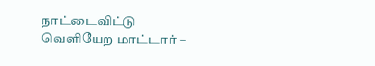நாட்டைவிட்டு வெளியேற மாட்டார் –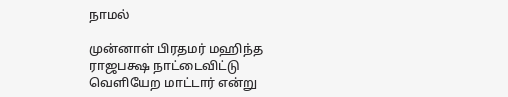நாமல்

முன்னாள் பிரதமர் மஹிந்த ராஜபக்ஷ நாட்டைவிட்டு வெளியேற மாட்டார் என்று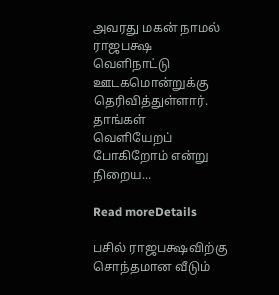அவரது மகன் நாமல் ராஜபக்ஷ வெளிநாட்டு ஊடகமொன்றுக்கு தெரிவித்துள்ளார். தாங்கள் வெளியேறப் போகிறோம் என்று நிறைய...

Read moreDetails

பசில் ராஜபக்ஷவிற்கு சொந்தமான வீடும்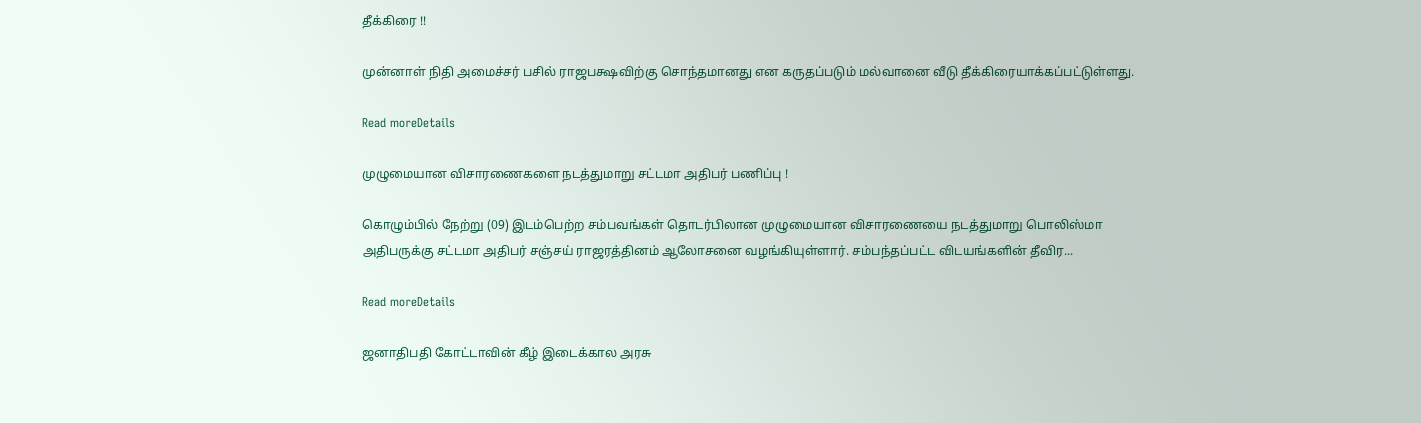தீக்கிரை !!

முன்னாள் நிதி அமைச்சர் பசில் ராஜபக்ஷவிற்கு சொந்தமானது என கருதப்படும் மல்வானை வீடு தீக்கிரையாக்கப்பட்டுள்ளது.

Read moreDetails

முழுமையான விசாரணைகளை நடத்துமாறு சட்டமா அதிபர் பணிப்பு !

கொழும்பில் நேற்று (09) இடம்பெற்ற சம்பவங்கள் தொடர்பிலான முழுமையான விசாரணையை நடத்துமாறு பொலிஸ்மா அதிபருக்கு சட்டமா அதிபர் சஞ்சய் ராஜரத்தினம் ஆலோசனை வழங்கியுள்ளார். சம்பந்தப்பட்ட விடயங்களின் தீவிர...

Read moreDetails

ஜனாதிபதி கோட்டாவின் கீழ் இடைக்கால அரசு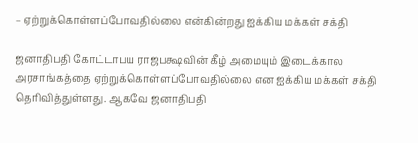– ஏற்றுக்கொள்ளப்போவதில்லை என்கின்றது ஐக்கிய மக்கள் சக்தி

ஜனாதிபதி கோட்டாபய ராஜபக்ஷவின் கீழ் அமையும் இடைக்கால அரசாங்கத்தை ஏற்றுக்கொள்ளப்போவதில்லை என ஐக்கிய மக்கள் சக்தி தெரிவித்துள்ளது. ஆகவே ஜனாதிபதி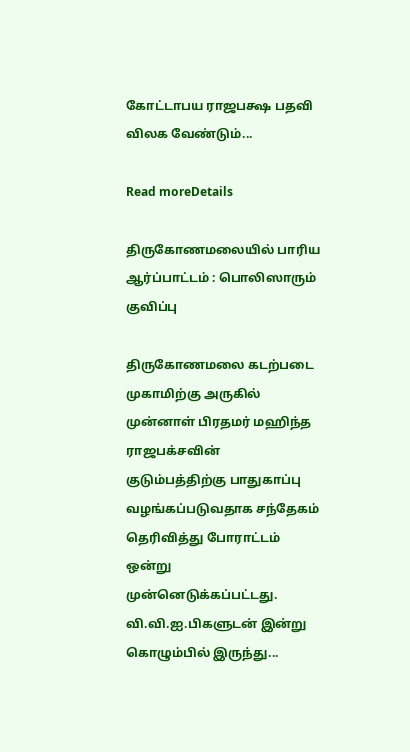கோட்டாபய ராஜபக்ஷ பதவி விலக வேண்டும்...

Read moreDetails

திருகோணமலையில் பாரிய ஆர்ப்பாட்டம் : பொலிஸாரும் குவிப்பு

திருகோணமலை கடற்படை முகாமிற்கு அருகில் முன்னாள் பிரதமர் மஹிந்த ராஜபக்சவின் குடும்பத்திற்கு பாதுகாப்பு வழங்கப்படுவதாக சந்தேகம் தெரிவித்து போராட்டம் ஒன்று முன்னெடுக்கப்பட்டது. வி.வி.ஐ.பிகளுடன் இன்று கொழும்பில் இருந்து...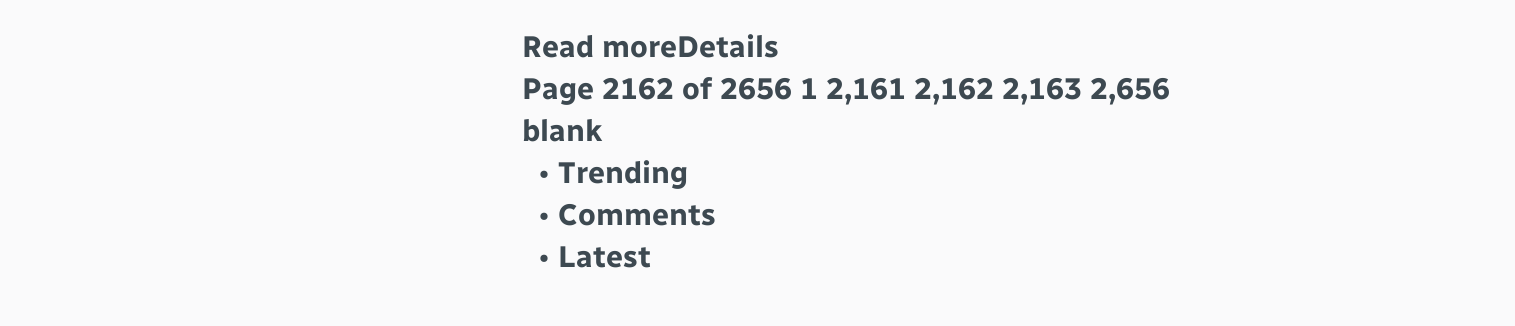Read moreDetails
Page 2162 of 2656 1 2,161 2,162 2,163 2,656
blank
  • Trending
  • Comments
  • Latest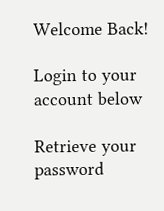Welcome Back!

Login to your account below

Retrieve your password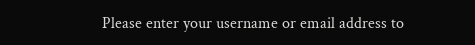Please enter your username or email address to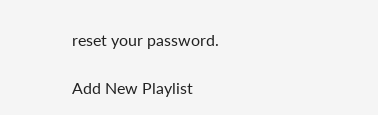reset your password.

Add New Playlist